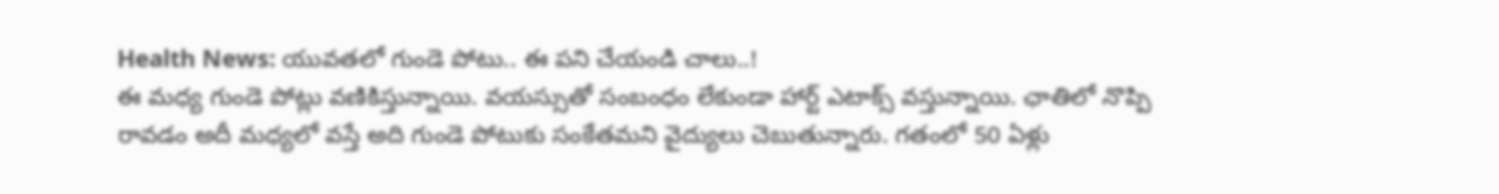Health News: యువతలో గుండె పోటు.. ఈ పని చేయండి చాలు..!
ఈ మధ్య గుండె పోట్లు వణికిస్తున్నాయి. వయస్సుతో సంబంధం లేకుండా హార్ట్ ఎటాక్స్ వస్తున్నాయి. ఛాతిలో నొప్పి రావడం అదీ మధ్యలో వస్తే అది గుండె పోటుకు సంకేతమని వైద్యులు చెబుతున్నారు. గతంలో 50 ఏళ్లు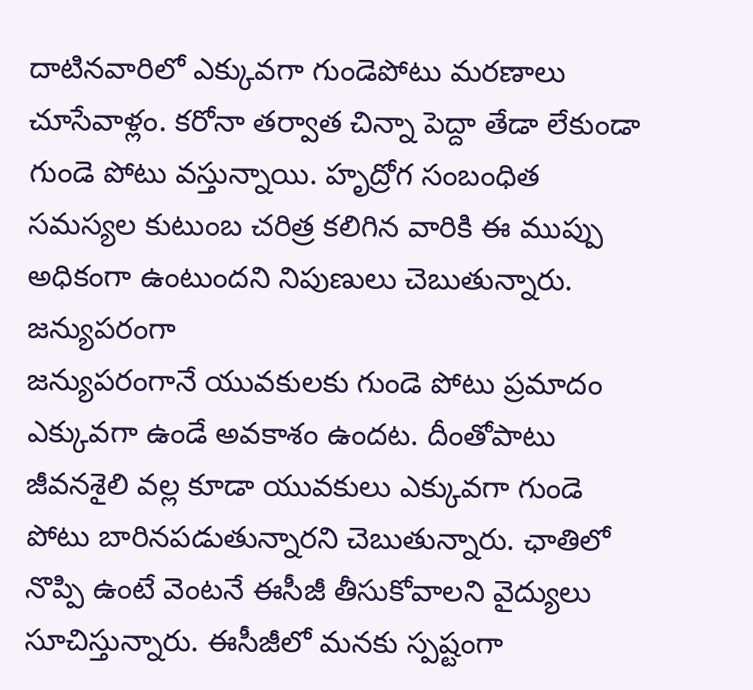దాటినవారిలో ఎక్కువగా గుండెపోటు మరణాలు చూసేవాళ్లం. కరోనా తర్వాత చిన్నా పెద్దా తేడా లేకుండా గుండె పోటు వస్తున్నాయి. హృద్రోగ సంబంధిత సమస్యల కుటుంబ చరిత్ర కలిగిన వారికి ఈ ముప్పు అధికంగా ఉంటుందని నిపుణులు చెబుతున్నారు.
జన్యుపరంగా
జన్యుపరంగానే యువకులకు గుండె పోటు ప్రమాదం ఎక్కువగా ఉండే అవకాశం ఉందట. దీంతోపాటు జీవనశైలి వల్ల కూడా యువకులు ఎక్కువగా గుండె పోటు బారినపడుతున్నారని చెబుతున్నారు. ఛాతిలో నొప్పి ఉంటే వెంటనే ఈసీజీ తీసుకోవాలని వైద్యులు సూచిస్తున్నారు. ఈసీజీలో మనకు స్పష్టంగా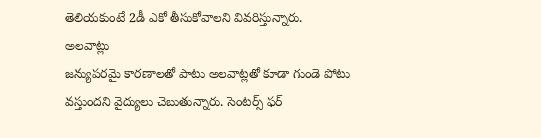తెలియకుంటే 2డీ ఎకో తీసుకోవాలని వివరిస్తున్నారు.
అలవాట్లు
జన్యుపరమై కారణాలతో పాటు అలవాట్లతో కూడా గుండె పోటు వస్తుందని వైద్యులు చెబుతున్నారు. సెంటర్స్ ఫర్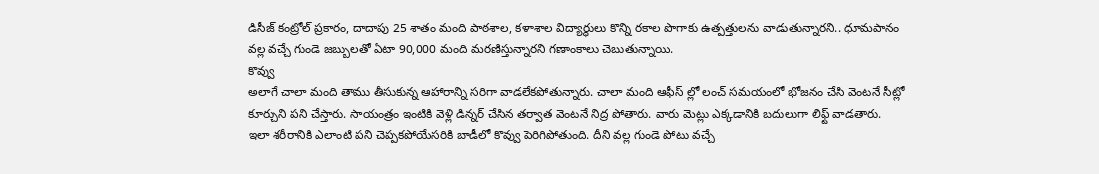డిసీజ్ కంట్రోల్ ప్రకారం, దాదాపు 25 శాతం మంది పాఠశాల, కళాశాల విద్యార్థులు కొన్ని రకాల పొగాకు ఉత్పత్తులను వాడుతున్నారని.. ధూమపానం వల్ల వచ్చే గుండె జబ్బులతో ఏటా 90,000 మంది మరణిస్తున్నారని గణాంకాలు చెబుతున్నాయి.
కొవ్వు
అలాగే చాలా మంది తాము తీసుకున్న ఆహారాన్ని సరిగా వాడలేకపోతున్నారు. చాలా మంది ఆఫీస్ ల్లో లంచ్ సమయంలో భోజనం చేసి వెంటనే సీట్లో కూర్చుని పని చేస్తారు. సాయంత్రం ఇంటికి వెళ్లి డిన్నర్ చేసిన తర్వాత వెంటనే నిద్ర పోతారు. వారు మెట్లు ఎక్కడానికి బదులుగా లిఫ్ట్ వాడతారు. ఇలా శరీరానికి ఎలాంటి పని చెప్పకపోయేసరికి బాడీలో కొవ్వు పెరిగిపోతుంది. దీని వల్ల గుండె పోటు వచ్చే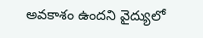అవకాశం ఉందని వైద్యులో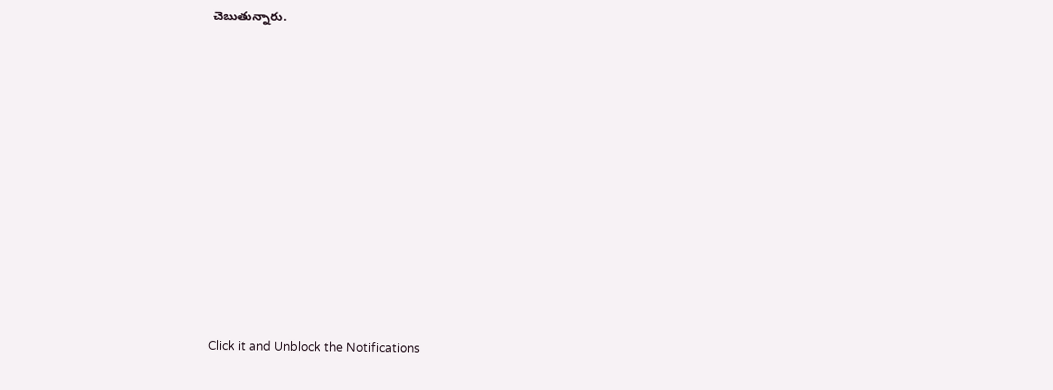చెబుతున్నారు.












Click it and Unblock the Notifications